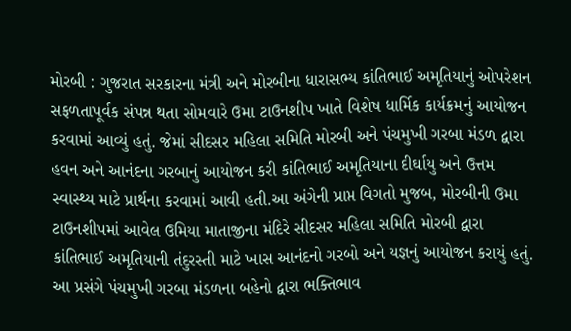મોરબી : ગુજરાત સરકારના મંત્રી અને મોરબીના ધારાસભ્ય કાંતિભાઈ અમૃતિયાનું ઓપરેશન સફળતાપૂર્વક સંપન્ન થતા સોમવારે ઉમા ટાઉનશીપ ખાતે વિશેષ ધાર્મિક કાર્યક્રમનું આયોજન કરવામાં આવ્યું હતું. જેમાં સીદસર મહિલા સમિતિ મોરબી અને પંચમુખી ગરબા મંડળ દ્વારા હવન અને આનંદના ગરબાનું આયોજન કરી કાંતિભાઈ અમૃતિયાના દીર્ઘાયુ અને ઉત્તમ સ્વાસ્થ્ય માટે પ્રાર્થના કરવામાં આવી હતી.આ અંગેની પ્રાપ્ત વિગતો મુજબ, મોરબીની ઉમા ટાઉનશીપમાં આવેલ ઉમિયા માતાજીના મંદિરે સીદસર મહિલા સમિતિ મોરબી દ્વારા કાંતિભાઈ અમૃતિયાની તંદુરસ્તી માટે ખાસ આનંદનો ગરબો અને યજ્ઞનું આયોજન કરાયું હતું. આ પ્રસંગે પંચમુખી ગરબા મંડળના બહેનો દ્વારા ભક્તિભાવ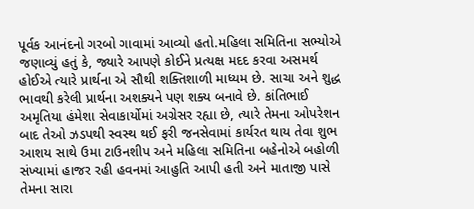પૂર્વક આનંદનો ગરબો ગાવામાં આવ્યો હતો.મહિલા સમિતિના સભ્યોએ જણાવ્યું હતું કે, જ્યારે આપણે કોઈને પ્રત્યક્ષ મદદ કરવા અસમર્થ હોઈએ ત્યારે પ્રાર્થના એ સૌથી શક્તિશાળી માધ્યમ છે. સાચા અને શુદ્ધ ભાવથી કરેલી પ્રાર્થના અશક્યને પણ શક્ય બનાવે છે. કાંતિભાઈ અમૃતિયા હંમેશા સેવાકાર્યોમાં અગ્રેસર રહ્યા છે, ત્યારે તેમના ઓપરેશન બાદ તેઓ ઝડપથી સ્વસ્થ થઈ ફરી જનસેવામાં કાર્યરત થાય તેવા શુભ આશય સાથે ઉમા ટાઉનશીપ અને મહિલા સમિતિના બહેનોએ બહોળી સંખ્યામાં હાજર રહી હવનમાં આહુતિ આપી હતી અને માતાજી પાસે તેમના સારા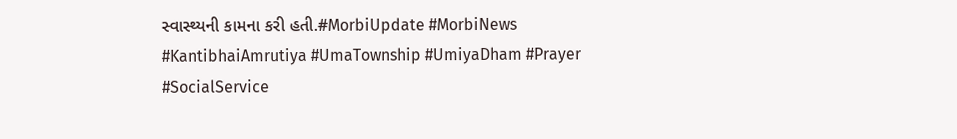સ્વાસ્થ્યની કામના કરી હતી.#MorbiUpdate #MorbiNews #KantibhaiAmrutiya #UmaTownship #UmiyaDham #Prayer #SocialService